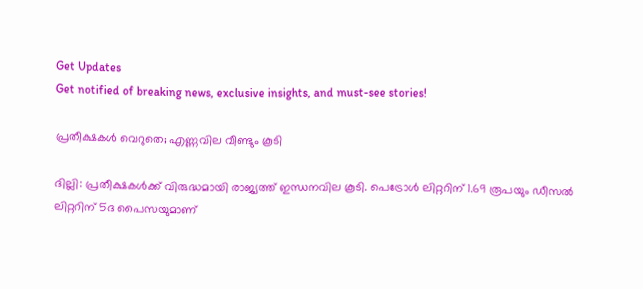Get Updates
Get notified of breaking news, exclusive insights, and must-see stories!

പ്രതീക്ഷകള്‍ വെറുതെ; എണ്ണവില വീണ്ടും കൂടി

ദില്ലി: പ്രതീക്ഷകള്‍ക്ക് വിരുദ്ധമായി രാജ്യത്ത് ഇന്ധനവില കൂടി. പെട്രോള്‍ ലിറ്ററിന് 1.69 രൂപയും ഡീസല്‍ ലിറ്ററിന് 5ദ പൈസയുമാണ്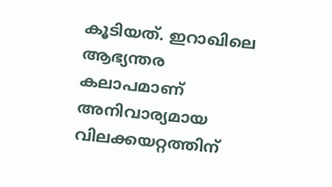കൂടിയത്. ഇറാഖിലെ ആഭ്യന്തര കലാപമാണ് അനിവാര്യമായ വിലക്കയറ്റത്തിന്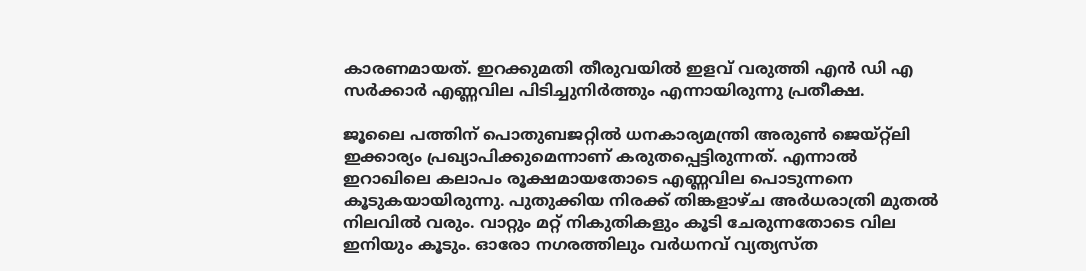കാരണമായത്. ഇറക്കുമതി തീരുവയില്‍ ഇളവ് വരുത്തി എന്‍ ഡി എ സര്‍ക്കാര്‍ എണ്ണവില പിടിച്ചുനിര്‍ത്തും എന്നായിരുന്നു പ്രതീക്ഷ.

ജൂലൈ പത്തിന് പൊതുബജറ്റില്‍ ധനകാര്യമന്ത്രി അരുണ്‍ ജെയ്റ്റ്‌ലി ഇക്കാര്യം പ്രഖ്യാപിക്കുമെന്നാണ് കരുതപ്പെട്ടിരുന്നത്. എന്നാല്‍ ഇറാഖിലെ കലാപം രൂക്ഷമായതോടെ എണ്ണവില പൊടുന്നനെ കൂടുകയായിരുന്നു. പുതുക്കിയ നിരക്ക് തിങ്കളാഴ്ച അര്‍ധരാത്രി മുതല്‍ നിലവില്‍ വരും. വാറ്റും മറ്റ് നികുതികളും കൂടി ചേരുന്നതോടെ വില ഇനിയും കൂടും. ഓരോ നഗരത്തിലും വര്‍ധനവ് വ്യത്യസ്ത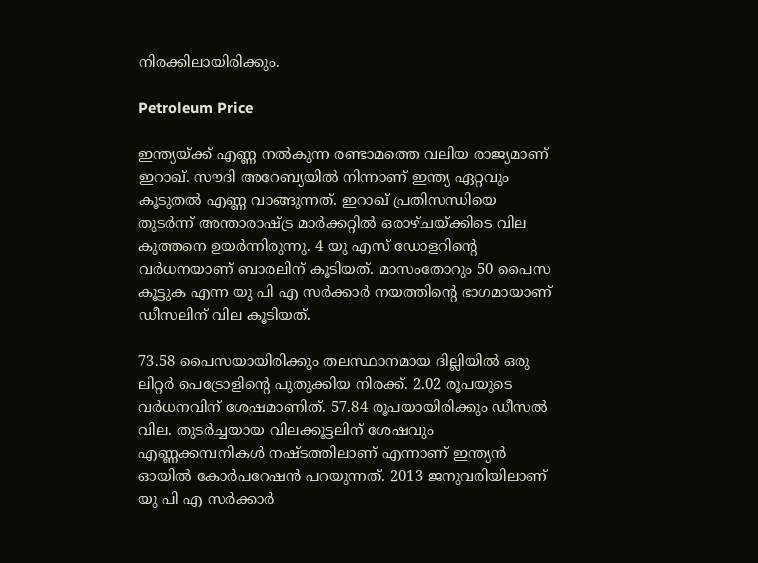നിരക്കിലായിരിക്കും.

Petroleum Price

ഇന്ത്യയ്ക്ക് എണ്ണ നല്‍കുന്ന രണ്ടാമത്തെ വലിയ രാജ്യമാണ് ഇറാഖ്. സൗദി അറേബ്യയില്‍ നിന്നാണ് ഇന്ത്യ ഏറ്റവും കൂടുതല്‍ എണ്ണ വാങ്ങുന്നത്. ഇറാഖ് പ്രതിസന്ധിയെ തുടര്‍ന്ന് അന്താരാഷ്ട്ര മാര്‍ക്കറ്റില്‍ ഒരാഴ്ചയ്ക്കിടെ വില കുത്തനെ ഉയര്‍ന്നിരുന്നു. 4 യു എസ് ഡോളറിന്റെ വര്‍ധനയാണ് ബാരലിന് കൂടിയത്. മാസംതോറും 50 പൈസ കൂട്ടുക എന്ന യു പി എ സര്‍ക്കാര്‍ നയത്തിന്റെ ഭാഗമായാണ് ഡീസലിന് വില കൂടിയത്.

73.58 പൈസയായിരിക്കും തലസ്ഥാനമായ ദില്ലിയില്‍ ഒരു ലിറ്റര്‍ പെട്രോളിന്റെ പുതുക്കിയ നിരക്ക്. 2.02 രൂപയുടെ വര്‍ധനവിന് ശേഷമാണിത്. 57.84 രൂപയായിരിക്കും ഡീസല്‍ വില. തുടര്‍ച്ചയായ വിലക്കൂട്ടലിന് ശേഷവും എണ്ണക്കമ്പനികള്‍ നഷ്ടത്തിലാണ് എന്നാണ് ഇന്ത്യന്‍ ഓയില്‍ കോര്‍പറേഷന്‍ പറയുന്നത്. 2013 ജനുവരിയിലാണ് യു പി എ സര്‍ക്കാര്‍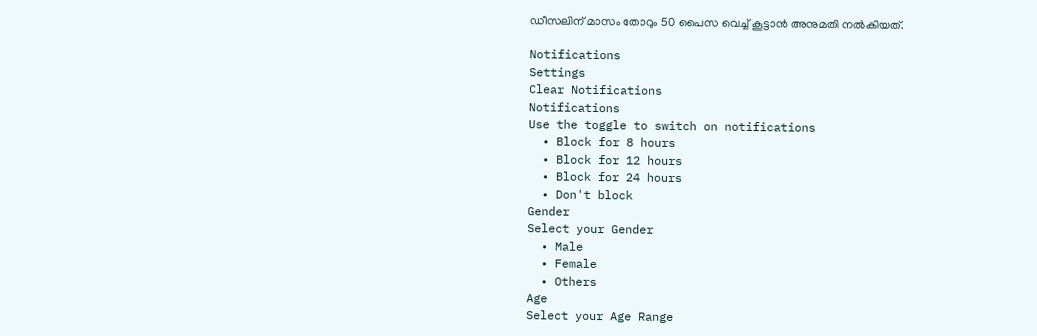ഡീസലിന് മാസം തോറും 50 പൈസ വെച്ച് കൂട്ടാന്‍ അനുമതി നല്‍കിയത്.

Notifications
Settings
Clear Notifications
Notifications
Use the toggle to switch on notifications
  • Block for 8 hours
  • Block for 12 hours
  • Block for 24 hours
  • Don't block
Gender
Select your Gender
  • Male
  • Female
  • Others
Age
Select your Age Range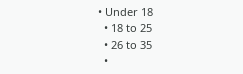• Under 18
  • 18 to 25
  • 26 to 35
  •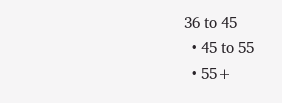36 to 45
  • 45 to 55
  • 55+